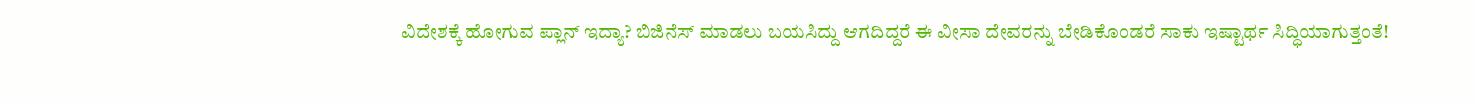ವಿದೇಶಕ್ಕೆ ಹೋಗುವ ಪ್ಲಾನ್ ಇದ್ಯಾ? ಬಿಜಿನೆಸ್ ಮಾಡಲು ಬಯಸಿದ್ದು ಆಗದಿದ್ದರೆ ಈ ವೀಸಾ ದೇವರನ್ನು ಬೇಡಿಕೊಂಡರೆ ಸಾಕು ಇಷ್ಟಾರ್ಥ ಸಿದ್ಧಿಯಾಗುತ್ತಂತೆ!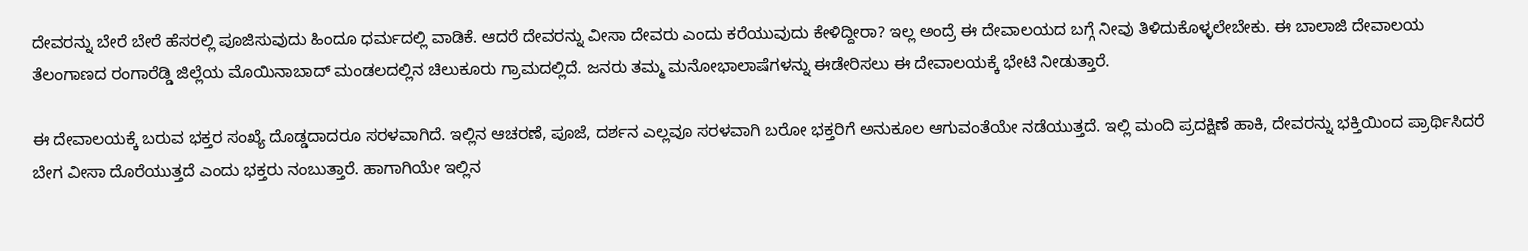ದೇವರನ್ನು ಬೇರೆ ಬೇರೆ ಹೆಸರಲ್ಲಿ ಪೂಜಿಸುವುದು ಹಿಂದೂ ಧರ್ಮದಲ್ಲಿ ವಾಡಿಕೆ. ಆದರೆ ದೇವರನ್ನು ವೀಸಾ ದೇವರು ಎಂದು ಕರೆಯುವುದು ಕೇಳಿದ್ದೀರಾ? ಇಲ್ಲ ಅಂದ್ರೆ ಈ ದೇವಾಲಯದ ಬಗ್ಗೆ ನೀವು ತಿಳಿದುಕೊಳ್ಳಲೇಬೇಕು. ಈ ಬಾಲಾಜಿ ದೇವಾಲಯ ತೆಲಂಗಾಣದ ರಂಗಾರೆಡ್ಡಿ ಜಿಲ್ಲೆಯ ಮೊಯಿನಾಬಾದ್ ಮಂಡಲದಲ್ಲಿನ ಚಿಲುಕೂರು ಗ್ರಾಮದಲ್ಲಿದೆ. ಜನರು ತಮ್ಮ ಮನೋಭಾಲಾಷೆಗಳನ್ನು ಈಡೇರಿಸಲು ಈ ದೇವಾಲಯಕ್ಕೆ ಭೇಟಿ ನೀಡುತ್ತಾರೆ.

ಈ ದೇವಾಲಯಕ್ಕೆ ಬರುವ ಭಕ್ತರ ಸಂಖ್ಯೆ ದೊಡ್ಡದಾದರೂ ಸರಳವಾಗಿದೆ. ಇಲ್ಲಿನ ಆಚರಣೆ, ಪೂಜೆ, ದರ್ಶನ ಎಲ್ಲವೂ ಸರಳವಾಗಿ ಬರೋ ಭಕ್ತರಿಗೆ ಅನುಕೂಲ ಆಗುವಂತೆಯೇ ನಡೆಯುತ್ತದೆ. ಇಲ್ಲಿ ಮಂದಿ ಪ್ರದಕ್ಷಿಣೆ ಹಾಕಿ, ದೇವರನ್ನು ಭಕ್ತಿಯಿಂದ ಪ್ರಾರ್ಥಿಸಿದರೆ ಬೇಗ ವೀಸಾ ದೊರೆಯುತ್ತದೆ ಎಂದು ಭಕ್ತರು ನಂಬುತ್ತಾರೆ. ಹಾಗಾಗಿಯೇ ಇಲ್ಲಿನ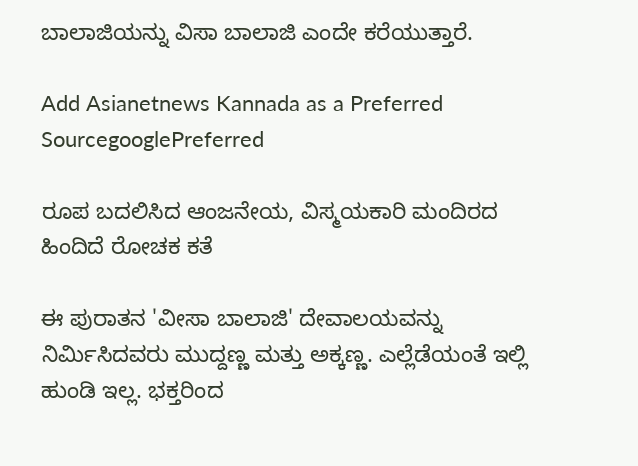ಬಾಲಾಜಿಯನ್ನು ವಿಸಾ ಬಾಲಾಜಿ ಎಂದೇ ಕರೆಯುತ್ತಾರೆ.

Add Asianetnews Kannada as a Preferred SourcegooglePreferred

ರೂಪ ಬದಲಿಸಿದ ಆಂಜನೇಯ, ವಿಸ್ಮಯಕಾರಿ ಮಂದಿರದ ಹಿಂದಿದೆ ರೋಚಕ ಕತೆ

ಈ ಪುರಾತನ 'ವೀಸಾ ಬಾಲಾಜಿ' ದೇವಾಲಯವನ್ನು ನಿರ್ಮಿಸಿದವರು ಮುದ್ದಣ್ಣ ಮತ್ತು ಅಕ್ಕಣ್ಣ. ಎಲ್ಲೆಡೆಯಂತೆ ಇಲ್ಲಿ ಹುಂಡಿ ಇಲ್ಲ. ಭಕ್ತರಿಂದ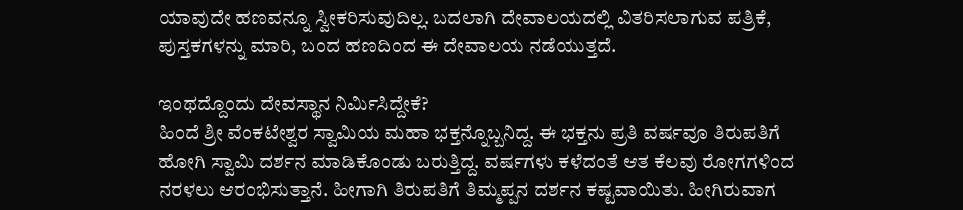ಯಾವುದೇ ಹಣವನ್ನೂ ಸ್ವೀಕರಿಸುವುದಿಲ್ಲ. ಬದಲಾಗಿ ದೇವಾಲಯದಲ್ಲಿ ವಿತರಿಸಲಾಗುವ ಪತ್ರಿಕೆ, ಪುಸ್ತಕಗಳನ್ನು ಮಾರಿ, ಬಂದ ಹಣದಿಂದ ಈ ದೇವಾಲಯ ನಡೆಯುತ್ತದೆ.

ಇಂಥದ್ದೊಂದು ದೇವಸ್ಥಾನ ನಿರ್ಮಿಸಿದ್ದೇಕೆ?
ಹಿಂದೆ ಶ್ರೀ ವೆಂಕಟೇಶ್ವರ ಸ್ವಾಮಿಯ ಮಹಾ ಭಕ್ತನ್ನೊಬ್ಬನಿದ್ದ. ಈ ಭಕ್ತನು ಪ್ರತಿ ವರ್ಷವೂ ತಿರುಪತಿಗೆ ಹೋಗಿ ಸ್ವಾಮಿ ದರ್ಶನ ಮಾಡಿಕೊಂಡು ಬರುತ್ತಿದ್ದ. ವರ್ಷಗಳು ಕಳೆದಂತೆ ಆತ ಕೆಲವು ರೋಗಗಳಿಂದ ನರಳಲು ಆರಂಭಿಸುತ್ತಾನೆ. ಹೀಗಾಗಿ ತಿರುಪತಿಗೆ ತಿಮ್ಮಪ್ಪನ ದರ್ಶನ ಕಷ್ಟವಾಯಿತು. ಹೀಗಿರುವಾಗ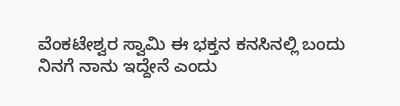ವೆಂಕಟೇಶ್ವರ ಸ್ವಾಮಿ ಈ ಭಕ್ತನ ಕನಸಿನಲ್ಲಿ ಬಂದು ನಿನಗೆ ನಾನು ಇದ್ದೇನೆ ಎಂದು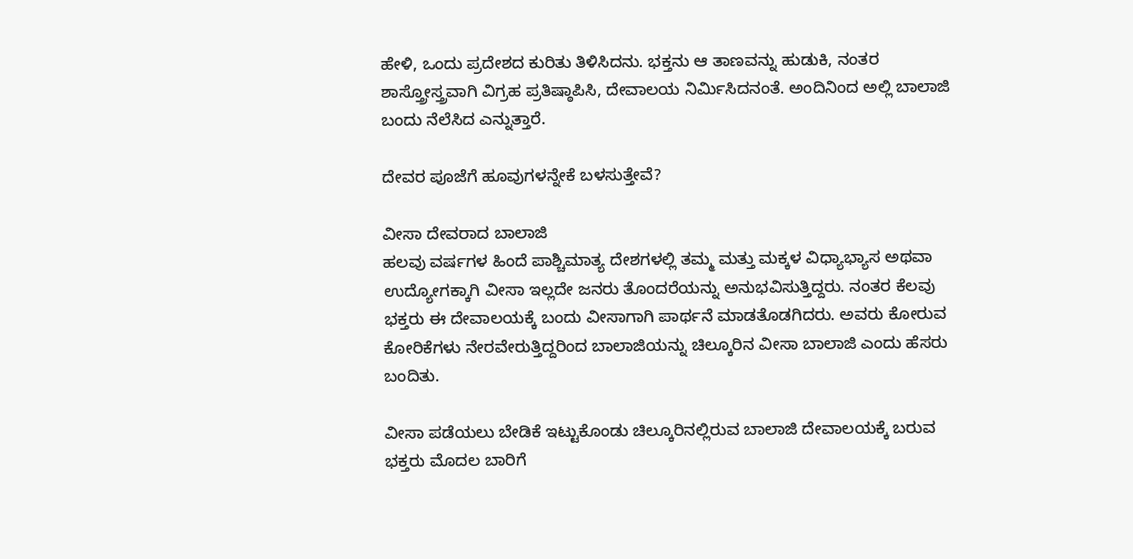ಹೇಳಿ, ಒಂದು ಪ್ರದೇಶದ ಕುರಿತು ತಿಳಿಸಿದನು. ಭಕ್ತನು ಆ ತಾಣವನ್ನು ಹುಡುಕಿ, ನಂತರ ಶಾಸ್ತ್ರೋಸ್ತ್ರವಾಗಿ ವಿಗ್ರಹ ಪ್ರತಿಷ್ಠಾಪಿಸಿ, ದೇವಾಲಯ ನಿರ್ಮಿಸಿದನಂತೆ. ಅಂದಿನಿಂದ ಅಲ್ಲಿ ಬಾಲಾಜಿ ಬಂದು ನೆಲೆಸಿದ ಎನ್ನುತ್ತಾರೆ.

ದೇವರ ಪೂಜೆಗೆ ಹೂವುಗಳನ್ನೇಕೆ ಬಳಸುತ್ತೇವೆ?

ವೀಸಾ ದೇವರಾದ ಬಾಲಾಜಿ
ಹಲವು ವರ್ಷಗಳ ಹಿಂದೆ ಪಾಶ್ಚಿಮಾತ್ಯ ದೇಶಗಳಲ್ಲಿ ತಮ್ಮ ಮತ್ತು ಮಕ್ಕಳ ವಿಧ್ಯಾಭ್ಯಾಸ ಅಥವಾ ಉದ್ಯೋಗಕ್ಕಾಗಿ ವೀಸಾ ಇಲ್ಲದೇ ಜನರು ತೊಂದರೆಯನ್ನು ಅನುಭವಿಸುತ್ತಿದ್ದರು. ನಂತರ ಕೆಲವು ಭಕ್ತರು ಈ ದೇವಾಲಯಕ್ಕೆ ಬಂದು ವೀಸಾಗಾಗಿ ಪಾರ್ಥನೆ ಮಾಡತೊಡಗಿದರು. ಅವರು ಕೋರುವ ಕೋರಿಕೆಗಳು ನೇರವೇರುತ್ತಿದ್ದರಿಂದ ಬಾಲಾಜಿಯನ್ನು ಚಿಲ್ಕೂರಿನ ವೀಸಾ ಬಾಲಾಜಿ ಎಂದು ಹೆಸರು ಬಂದಿತು.

ವೀಸಾ ಪಡೆಯಲು ಬೇಡಿಕೆ ಇಟ್ಟುಕೊಂಡು ಚಿಲ್ಕೂರಿನಲ್ಲಿರುವ ಬಾಲಾಜಿ ದೇವಾಲಯಕ್ಕೆ ಬರುವ ಭಕ್ತರು ಮೊದಲ ಬಾರಿಗೆ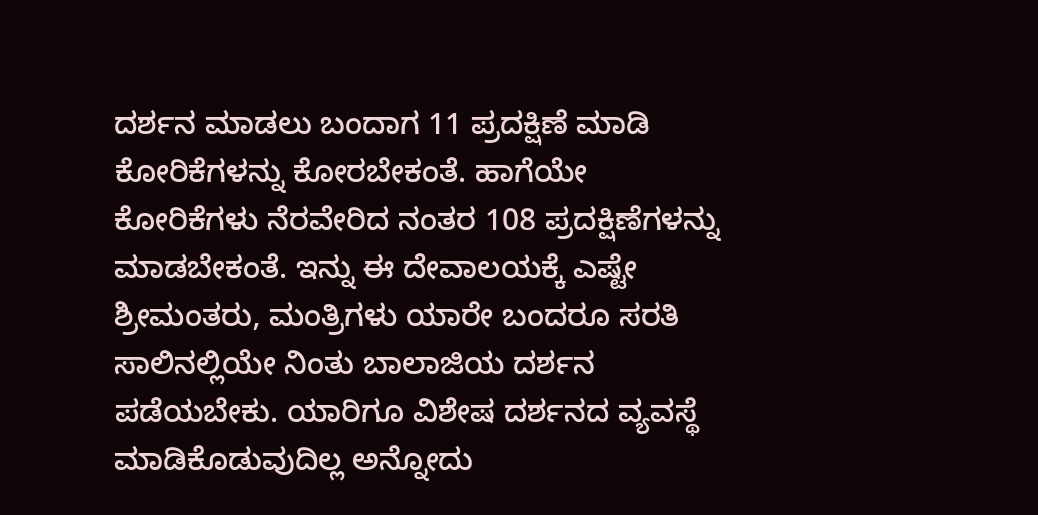ದರ್ಶನ ಮಾಡಲು ಬಂದಾಗ 11 ಪ್ರದಕ್ಷಿಣೆ ಮಾಡಿ ಕೋರಿಕೆಗಳನ್ನು ಕೋರಬೇಕಂತೆ. ಹಾಗೆಯೇ ಕೋರಿಕೆಗಳು ನೆರವೇರಿದ ನಂತರ 108 ಪ್ರದಕ್ಷಿಣೆಗಳನ್ನು ಮಾಡಬೇಕಂತೆ. ಇನ್ನು ಈ ದೇವಾಲಯಕ್ಕೆ ಎಷ್ಟೇ ಶ್ರೀಮಂತರು, ಮಂತ್ರಿಗಳು ಯಾರೇ ಬಂದರೂ ಸರತಿ ಸಾಲಿನಲ್ಲಿಯೇ ನಿಂತು ಬಾಲಾಜಿಯ ದರ್ಶನ ಪಡೆಯಬೇಕು. ಯಾರಿಗೂ ವಿಶೇಷ ದರ್ಶನದ ವ್ಯವಸ್ಥೆ ಮಾಡಿಕೊಡುವುದಿಲ್ಲ ಅನ್ನೋದು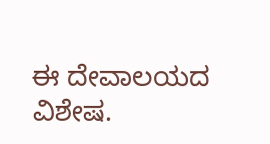ಈ ದೇವಾಲಯದ ವಿಶೇಷ.